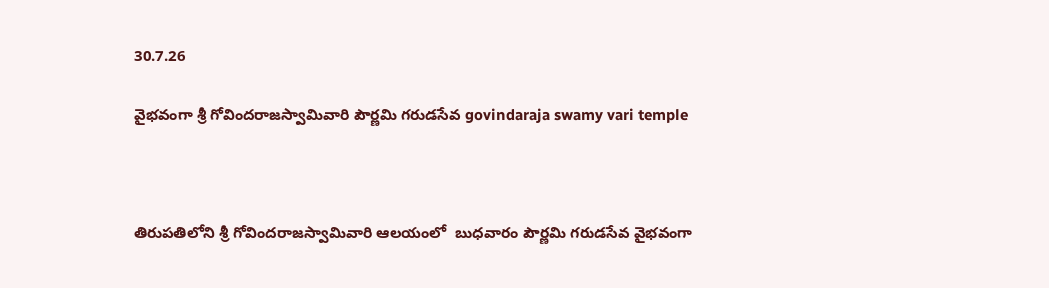30.7.26

వైభ‌వంగా శ్రీ గోవిందరాజస్వామివారి పౌర్ణమి గరుడసేవ govindaraja swamy vari temple



తిరుపతిలోని శ్రీ గోవిందరాజస్వామివారి ఆలయంలో  బుధ‌వారం పౌర్ణమి గరుడసేవ వైభ‌వంగా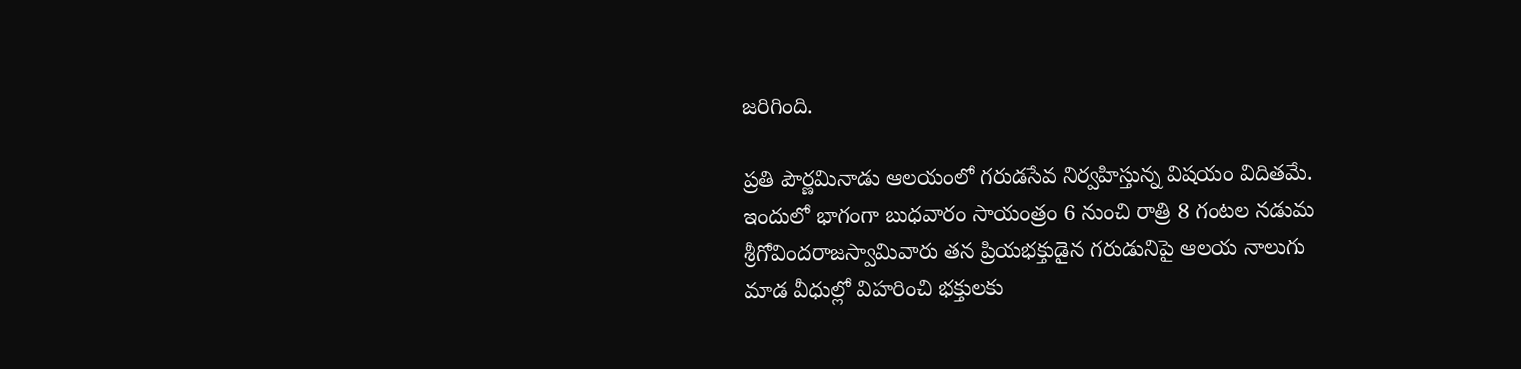జ‌రిగింది.

ప్రతి పౌర్ణమినాడు ఆలయంలో గరుడసేవ నిర్వహిస్తున్న విషయం విదితమే. ఇందులో భాగంగా బుధ‌వారం సాయంత్రం 6 నుంచి రాత్రి 8 గంటల నడుమ శ్రీగోవిందరాజస్వామివారు తన ప్రియభక్తుడైన గరుడునిపై ఆలయ నాలుగు మాడ వీధుల్లో విహరించి భక్తులకు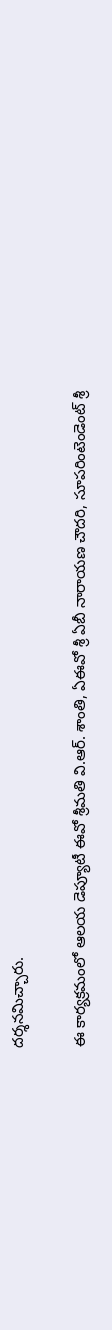ద‌ర్శ‌న‌మిచ్చారు.

ఈ కార్య‌క్ర‌మంలో ఆల‌య డెప్యూటీ ఈవో శ్రీ‌మ‌తి వి.ఆర్. శాంతి, ఏఈవో శ్రీ ఏబీ నారాయ‌ణ చౌద‌రి, సూప‌రింటెండెంట్ శ్రీ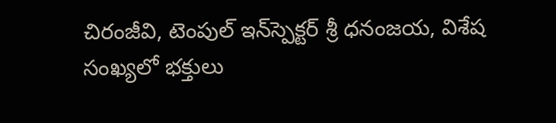చిరంజీవి, టెంపుల్ ఇన్‌స్పెక్ట‌ర్ శ్రీ ధ‌నంజ‌య‌, విశేష సంఖ్య‌లో భ‌క్తులు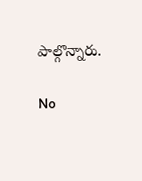పాల్గొన్నారు.

No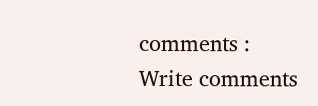comments :
Write comments